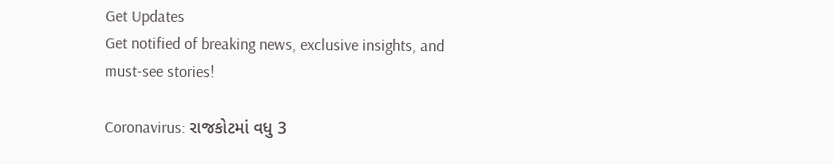Get Updates
Get notified of breaking news, exclusive insights, and must-see stories!

Coronavirus: રાજકોટમાં વધુ 3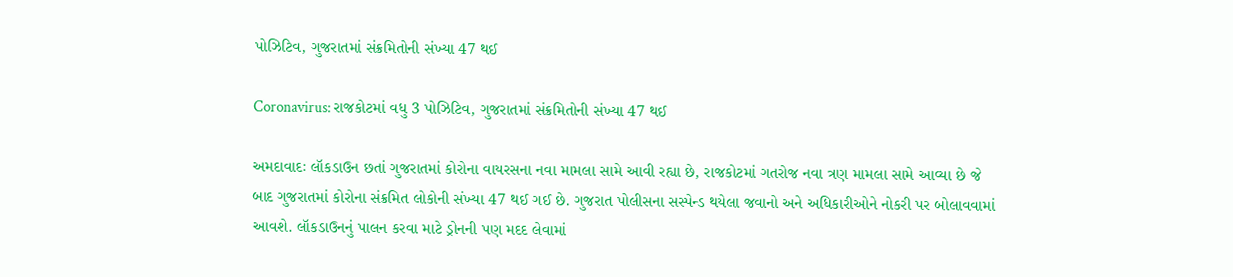પોઝિટિવ, ગુજરાતમાં સંક્રમિતોની સંખ્યા 47 થઈ

Coronavirus: રાજકોટમાં વધુ 3 પોઝિટિવ, ગુજરાતમાં સંક્રમિતોની સંખ્યા 47 થઈ

અમદાવાદઃ લૉકડાઉન છતાં ગુજરાતમાં કોરોના વાયરસના નવા મામલા સામે આવી રહ્યા છે, રાજકોટમાં ગતરોજ નવા ત્રણ મામલા સામે આવ્યા છે જે બાદ ગુજરાતમાં કોરોના સંક્રમિત લોકોની સંખ્યા 47 થઈ ગઈ છે. ગુજરાત પોલીસના સસ્પેન્ડ થયેલા જવાનો અને અધિકારીઓને નોકરી પર બોલાવવામાં આવશે. લૉકડાઉનનું પાલન કરવા માટે ડ્રોનની પણ મદદ લેવામાં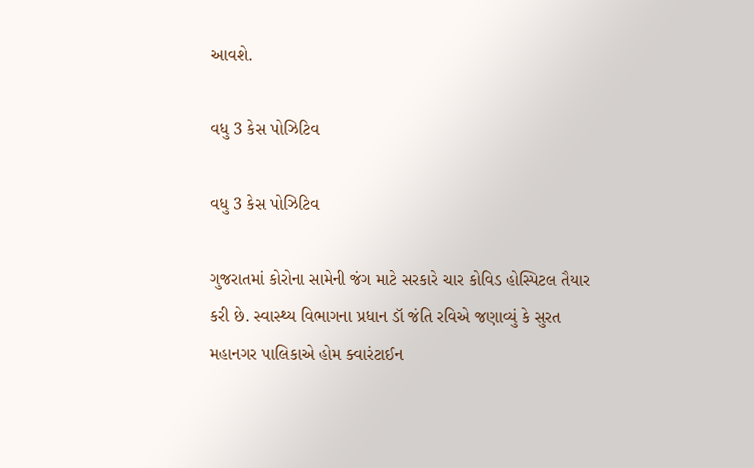આવશે.

વધુ 3 કેસ પોઝિટિવ

વધુ 3 કેસ પોઝિટિવ

ગુજરાતમાં કોરોના સામેની જંગ માટે સરકારે ચાર કોવિડ હોસ્પિટલ તૈયાર કરી છે. સ્વાસ્થ્ય વિભાગના પ્રધાન ડૉ જંતિ રવિએ જણાવ્યું કે સુરત મહાનગર પાલિકાએ હોમ ક્વારંટાઈન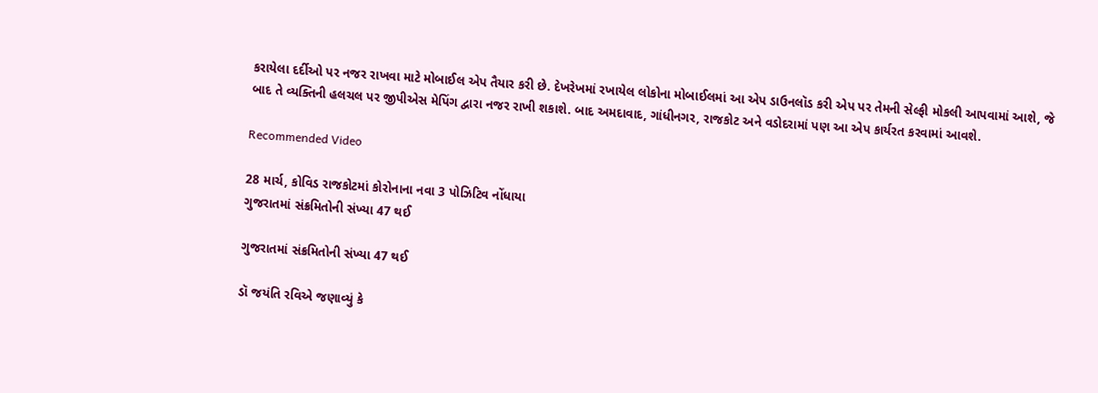કરાયેલા દર્દીઓ પર નજર રાખવા માટે મોબાઈલ એપ તૈયાર કરી છે. દેખરેખમાં રખાયેલ લોકોના મોબાઈલમાં આ એપ ડાઉનલૉડ કરી એપ પર તેમની સેલ્ફી મોકલી આપવામાં આશે, જે બાદ તે વ્યક્તિની હલચલ પર જીપીએસ મેપિંગ દ્વારા નજર રાખી શકાશે. બાદ અમદાવાદ, ગાંધીનગર, રાજકોટ અને વડોદરામાં પણ આ એપ કાર્યરત કરવામાં આવશે.

Recommended Video

28 માર્ચ, કોવિડ રાજકોટમાં કોરોનાના નવા 3 પોઝિટિવ નોંધાયા
ગુજરાતમાં સંક્રમિતોની સંખ્યા 47 થઈ

ગુજરાતમાં સંક્રમિતોની સંખ્યા 47 થઈ

ડૉ જયંતિ રવિએ જણાવ્યું કે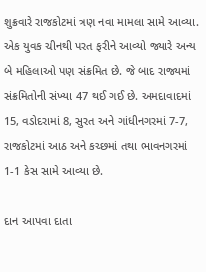શુક્રવારે રાજકોટમાં ત્રણ નવા મામલા સામે આવ્યા. એક યુવક ચીનથી પરત ફરીને આવ્યો જ્યારે અન્ય બે મહિલાઓ પણ સંક્રમિત છે. જે બાદ રાજ્યમાં સંક્રમિતોની સંખ્યા 47 થઈ ગઈ છે. અમદાવાદમાં 15, વડોદરામાં 8, સુરત અને ગાંધીનગરમાં 7-7, રાજકોટમાં આઠ અને કચ્છમાં તથા ભાવનગરમાં 1-1 કેસ સામે આવ્યા છે.

દાન આપવા દાતા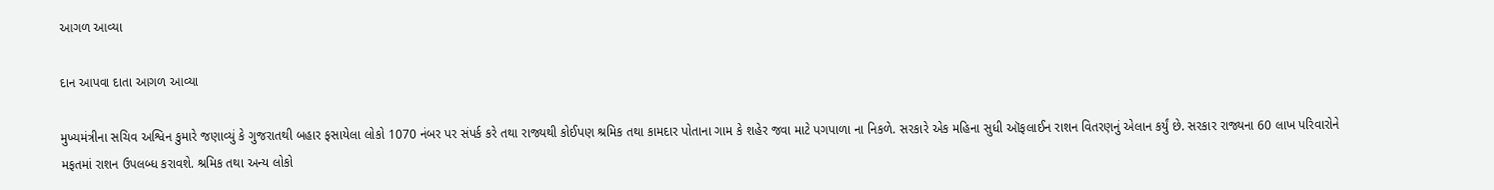આગળ આવ્યા

દાન આપવા દાતા આગળ આવ્યા

મુખ્યમંત્રીના સચિવ અશ્વિન કુમારે જણાવ્યું કે ગુજરાતથી બહાર ફસાયેલા લોકો 1070 નંબર પર સંપર્ક કરે તથા રાજ્યથી કોઈપણ શ્રમિક તથા કામદાર પોતાના ગામ કે શહેર જવા માટે પગપાળા ના નિકળે. સરકારે એક મહિના સુધી ઑફલાઈન રાશન વિતરણનું એલાન કર્યું છે. સરકાર રાજ્યના 60 લાખ પરિવારોને મફતમાં રાશન ઉપલબ્ધ કરાવશે. શ્રમિક તથા અન્ય લોકો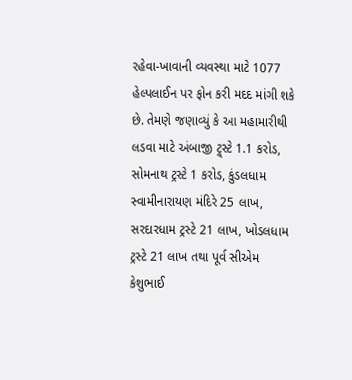રહેવા-ખાવાની વ્યવસ્થા માટે 1077 હેલ્પલાઈન પર ફોન કરી મદદ માંગી શકે છે. તેમણે જણાવ્યું કે આ મહામારીથી લડવા માટે અંબાજી ટ્ર્સ્ટે 1.1 કરોડ, સોમનાથ ટ્રસ્ટે 1 કરોડ, કુંડલધામ સ્વામીનારાયણ મંદિરે 25 લાખ, સરદારધામ ટ્રસ્ટે 21 લાખ, ખોડલધામ ટ્રસ્ટે 21 લાખ તથા પૂર્વ સીએમ કેશુભાઈ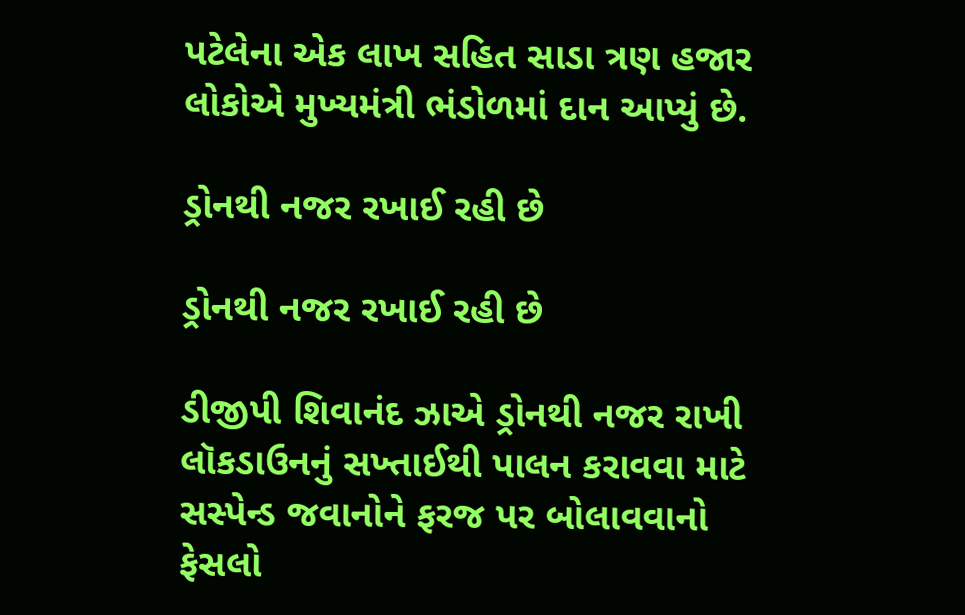પટેલેના એક લાખ સહિત સાડા ત્રણ હજાર લોકોએ મુખ્યમંત્રી ભંડોળમાં દાન આપ્યું છે.

ડ્રોનથી નજર રખાઈ રહી છે

ડ્રોનથી નજર રખાઈ રહી છે

ડીજીપી શિવાનંદ ઝાએ ડ્રોનથી નજર રાખી લૉકડાઉનનું સખ્તાઈથી પાલન કરાવવા માટે સસ્પેન્ડ જવાનોને ફરજ પર બોલાવવાનો ફેસલો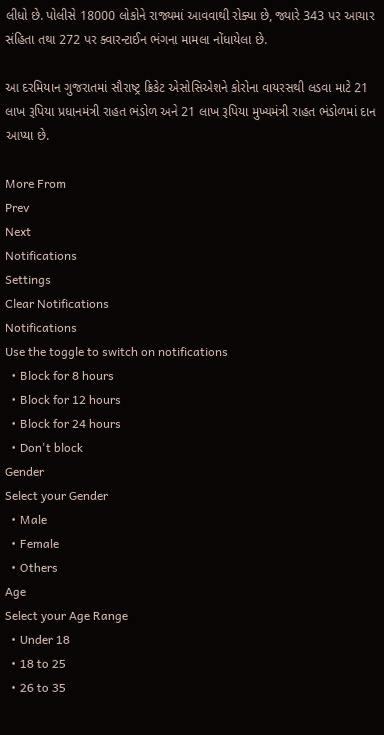લીધો છે. પોલીસે 18000 લોકોને રાજ્યમાં આવવાથી રોક્યા છે, જ્યારે 343 પર આચાર સંહિતા તથા 272 પર ક્વારન્ટાઈન ભંગના મામલા નોંધાયેલા છે.

આ દરમિયાન ગુજરાતમાં સૌરાષ્ટ્ર ક્રિકેટ એસોસિએશને કોરોના વાયરસથી લડવા માટે 21 લાખ રૂપિયા પ્રધાનમંત્રી રાહત ભંડોળ અને 21 લાખ રૂપિયા મુખ્યમંત્રી રાહત ભંડોળમાં દાન આપ્યા છે.

More From
Prev
Next
Notifications
Settings
Clear Notifications
Notifications
Use the toggle to switch on notifications
  • Block for 8 hours
  • Block for 12 hours
  • Block for 24 hours
  • Don't block
Gender
Select your Gender
  • Male
  • Female
  • Others
Age
Select your Age Range
  • Under 18
  • 18 to 25
  • 26 to 35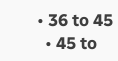• 36 to 45
  • 45 to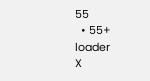55
  • 55+
loader
X